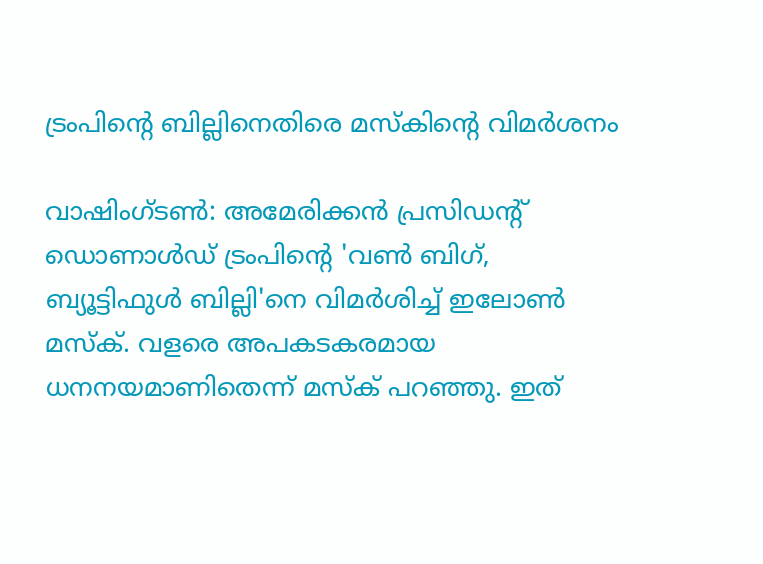ട്രംപിന്റെ ബില്ലിനെതിരെ മസ്‌കിന്റെ വിമർശനം

വാഷിംഗ്ടൺ: അമേരിക്കൻ പ്രസിഡൻ്റ് ഡൊണാൾഡ് ട്രംപിൻ്റെ 'വണ്‍ ബിഗ്, ബ്യൂട്ടിഫുള്‍ ബില്ലി'നെ വിമർശിച്ച് ഇലോൺ മസ്‌ക്. വളരെ അപകടകരമായ ധനനയമാണിതെന്ന് മസ്ക് പറഞ്ഞു. ഇത്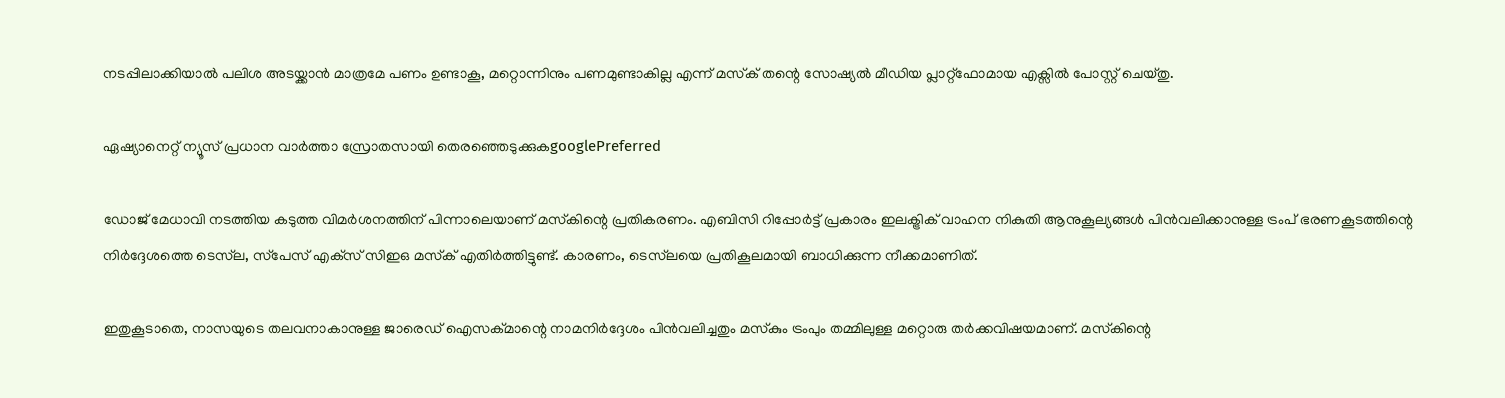നടപ്പിലാക്കിയാൽ പലിശ അടയ്ക്കാൻ മാത്രമേ പണം ഉണ്ടാകൂ, മറ്റൊന്നിനും പണമുണ്ടാകില്ല എന്ന് മസ്‌ക് തന്റെ സോഷ്യൽ മീഡിയ പ്ലാറ്റ്‌ഫോമായ എക്സിൽ പോസ്റ്റ് ചെയ്തു.

ഏഷ്യാനെറ്റ് ന്യൂസ് പ്രധാന വാർത്താ സ്രോതസായി തെരഞ്ഞെടുക്കുകgooglePreferred

ഡോജ് മേധാവി നടത്തിയ കടുത്ത വിമർശനത്തിന് പിന്നാലെയാണ് മസ്‌കിന്റെ പ്രതികരണം. എബിസി റിപ്പോർട്ട് പ്രകാരം ഇലക്ട്രിക് വാഹന നികുതി ആനുകൂല്യങ്ങൾ പിൻവലിക്കാനുള്ള ട്രംപ് ഭരണകൂടത്തിന്റെ നിർദ്ദേശത്തെ ടെസ്‌ല, സ്‌പേസ് എക്‌സ് സിഇഒ മസ്‌ക് എതിർത്തിട്ടുണ്ട്. കാരണം, ടെസ്‌ലയെ പ്രതികൂലമായി ബാധിക്കുന്ന നീക്കമാണിത്.

ഇതുകൂടാതെ, നാസയുടെ തലവനാകാനുള്ള ജാരെഡ് ഐസക്മാന്റെ നാമനിർദ്ദേശം പിൻവലിച്ചതും മസ്‌കും ട്രംപും തമ്മിലുള്ള മറ്റൊരു തർക്കവിഷയമാണ്. മസ്‌കിന്റെ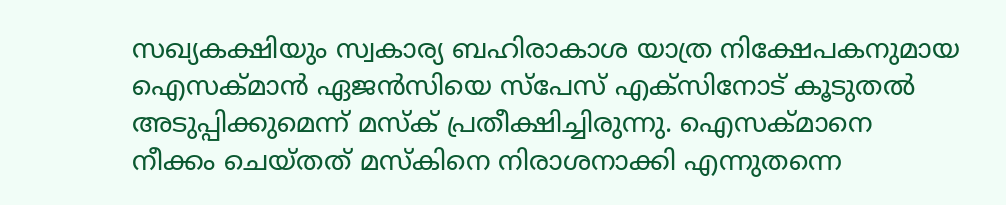സഖ്യകക്ഷിയും സ്വകാര്യ ബഹിരാകാശ യാത്ര നിക്ഷേപകനുമായ ഐസക്മാൻ ഏജൻസിയെ സ്‌പേസ് എക്‌സിനോട് കൂടുതൽ അടുപ്പിക്കുമെന്ന് മസ്ക് പ്രതീക്ഷിച്ചിരുന്നു. ഐസക്മാനെ നീക്കം ചെയ്തത് മസ്‌കിനെ നിരാശനാക്കി എന്നുതന്നെ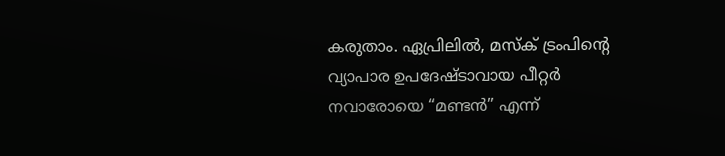കരുതാം. ഏപ്രിലിൽ, മസ്‌ക് ട്രംപിന്റെ വ്യാപാര ഉപദേഷ്ടാവായ പീറ്റർ നവാരോയെ “മണ്ടൻ” എന്ന്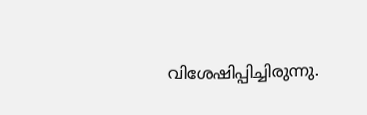വിശേഷിപ്പിച്ചിരുന്നു.